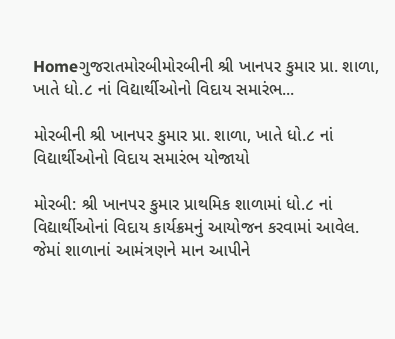Homeગુજરાતમોરબીમોરબીની શ્રી ખાનપર કુમાર પ્રા. શાળા, ખાતે ધો.૮ નાં વિદ્યાર્થીઓનો વિદાય સમારંભ...

મોરબીની શ્રી ખાનપર કુમાર પ્રા. શાળા, ખાતે ધો.૮ નાં વિદ્યાર્થીઓનો વિદાય સમારંભ યોજાયો

મોરબી: શ્રી ખાનપર કુમાર પ્રાથમિક શાળામાં ધો.૮ નાં વિદ્યાર્થીઓનાં વિદાય કાર્યક્રમનું આયોજન કરવામાં આવેલ. જેમાં શાળાનાં આમંત્રણને માન આપીને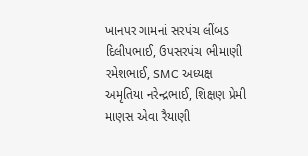ખાનપર ગામનાં સરપંચ લીંબડ દિલીપભાઈ, ઉપસરપંચ ભીમાણી રમેશભાઈ, SMC અધ્યક્ષ અમૃતિયા નરેન્દ્રભાઈ, શિક્ષણ પ્રેમી માણસ એવા રૈયાણી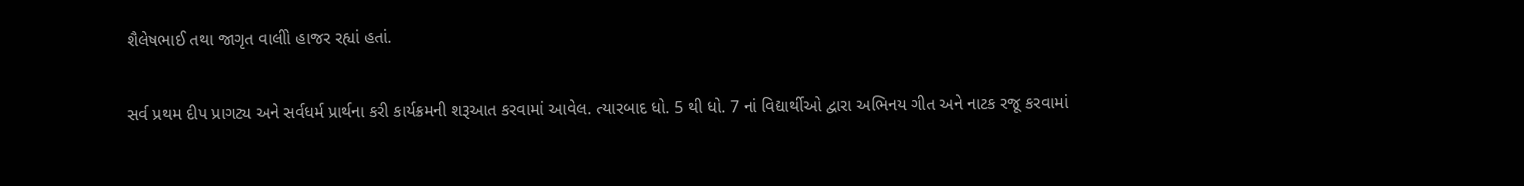શૈલેષભાઈ તથા જાગૃત વાલીો હાજર રહ્યાં હતાં.

સર્વ પ્રથમ દીપ પ્રાગટ્ય અને સર્વધર્મ પ્રાર્થના કરી કાર્યક્રમની શરૂઆત કરવામાં આવેલ. ત્યારબાદ ધો. 5 થી ધો. 7 નાં વિદ્યાર્થીઓ દ્વારા અભિનય ગીત અને નાટક રજૂ કરવામાં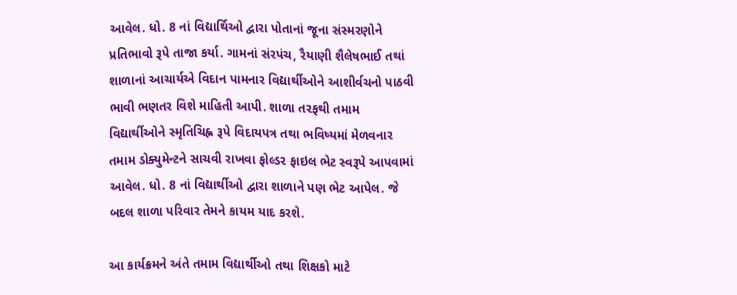આવેલ. ધો. 8 નાં વિદ્યાર્થિઓ દ્વારા પોતાનાં જૂના સંસ્મરણોને પ્રતિભાવો રૂપે તાજા કર્યા. ગામનાં સંરપંચ, રૈયાણી શૈલેષભાઈ તથાં શાળાનાં આચાર્યએ વિદાન પામનાર વિદ્યાર્થીઓને આશીર્વચનો પાઠવી ભાવી ભણતર વિશે માહિતી આપી. શાળા તરફથી તમામ વિદ્યાર્થીઓને સ્મૃતિચિહ્ન રૂપે વિદાયપત્ર તથા ભવિષ્યમાં મેળવનાર તમામ ડોક્યુમેન્ટને સાચવી રાખવા ફોલ્ડર ફાઇલ ભેટ સ્વરૂપે આપવામાં આવેલ. ધો. 8 નાં વિદ્યાર્થીઓ દ્વારા શાળાને પણ ભેટ આપેલ. જે બદલ શાળા પરિવાર તેમને કાયમ યાદ કરશે.

આ કાર્યક્રમને અંતે તમામ વિદ્યાર્થીઓ તથા શિક્ષકો માટે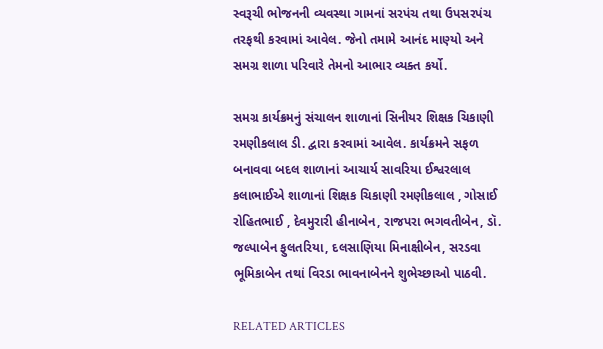સ્વરૂચી ભોજનની વ્યવસ્થા ગામનાં સરપંચ તથા ઉપસરપંચ તરફથી કરવામાં આવેલ. જેનો તમામે આનંદ માણ્યો અને સમગ્ર શાળા પરિવારે તેમનો આભાર વ્યક્ત કર્યો.

સમગ્ર કાર્યક્રમનું સંચાલન શાળાનાં સિનીયર શિક્ષક ચિકાણી રમણીકલાલ ડી. દ્વારા કરવામાં આવેલ. કાર્યક્રમને સફળ બનાવવા બદલ શાળાનાં આચાર્ય સાવરિયા ઈશ્વરલાલ કલાભાઈએ શાળાનાં શિક્ષક ચિકાણી રમણીકલાલ , ગોસાઈ રોહિતભાઈ , દેવમુરારી હીનાબેન, રાજપરા ભગવતીબેન, ડૉ. જલ્પાબેન ફુલતરિયા, દલસાણિયા મિનાક્ષીબેન, સરડવા ભૂમિકાબેન તથાં વિરડા ભાવનાબેનને શુભેચ્છાઓ પાઠવી.

RELATED ARTICLES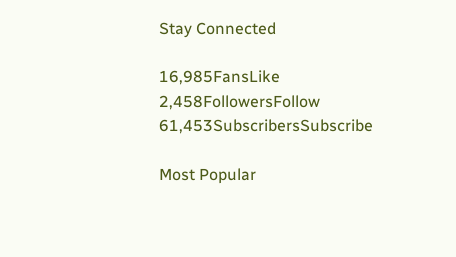Stay Connected

16,985FansLike
2,458FollowersFollow
61,453SubscribersSubscribe

Most Popular